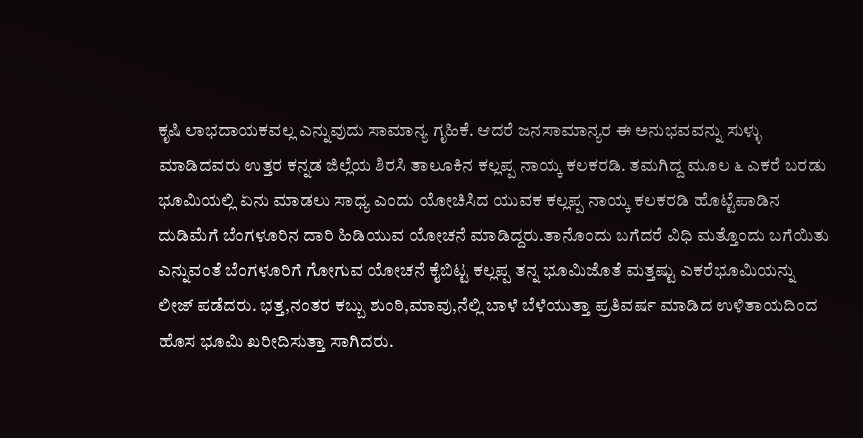ಕೃಷಿ ಲಾಭದಾಯಕವಲ್ಲ ಎನ್ನುವುದು ಸಾಮಾನ್ಯ ಗೃಹಿಕೆ. ಆದರೆ ಜನಸಾಮಾನ್ಯರ ಈ ಅನುಭವವನ್ನು ಸುಳ್ಳು ಮಾಡಿದವರು ಉತ್ತರ ಕನ್ನಡ ಜಿಲ್ಲೆಯ ಶಿರಸಿ ತಾಲೂಕಿನ ಕಲ್ಲಪ್ಪ ನಾಯ್ಕ ಕಲಕರಡಿ. ತಮಗಿದ್ದ ಮೂಲ ೬ ಎಕರೆ ಬರಡು ಭೂಮಿಯಲ್ಲಿ ಏನು ಮಾಡಲು ಸಾಧ್ಯ ಎಂದು ಯೋಚಿಸಿದ ಯುವಕ ಕಲ್ಲಪ್ಪ ನಾಯ್ಕ ಕಲಕರಡಿ ಹೊಟ್ಟೆಪಾಡಿನ ದುಡಿಮೆಗೆ ಬೆಂಗಳೂರಿನ ದಾರಿ ಹಿಡಿಯುವ ಯೋಚನೆ ಮಾಡಿದ್ದರು.ತಾನೊಂದು ಬಗೆದರೆ ವಿಧಿ ಮತ್ತೊಂದು ಬಗೆಯಿತು ಎನ್ನುವಂತೆ ಬೆಂಗಳೂರಿಗೆ ಗೋಗುವ ಯೋಚನೆ ಕೈಬಿಟ್ಟ ಕಲ್ಲಪ್ಪ ತನ್ನ ಭೂಮಿಜೊತೆ ಮತ್ತಷ್ಟು ಎಕರೆಭೂಮಿಯನ್ನು ಲೀಜ್ ಪಡೆದರು. ಭತ್ತ,ನಂತರ ಕಬ್ಬು ಶುಂಠಿ,ಮಾವು,ನೆಲ್ಲಿ ಬಾಳೆ ಬೆಳೆಯುತ್ತಾ ಪ್ರತಿವರ್ಷ ಮಾಡಿದ ಉಳಿತಾಯದಿಂದ ಹೊಸ ಭೂಮಿ ಖರೀದಿಸುತ್ತಾ ಸಾಗಿದರು.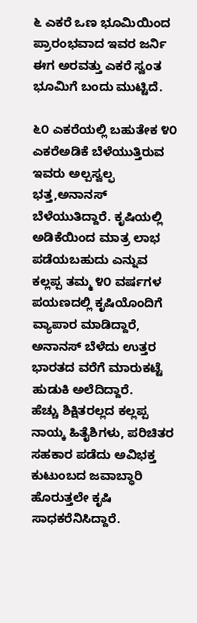೬ ಎಕರೆ ಒಣ ಭೂಮಿಯಿಂದ ಪ್ರಾರಂಭವಾದ ಇವರ ಜರ್ನಿ ಈಗ ಅರವತ್ತು ಎಕರೆ ಸ್ವಂತ ಭೂಮಿಗೆ ಬಂದು ಮುಟ್ಟಿದೆ.

೬೦ ಎಕರೆಯಲ್ಲಿ ಬಹುತೇಕ ೪೦ ಎಕರೆಅಡಿಕೆ ಬೆಳೆಯುತ್ತಿರುವ ಇವರು ಅಲ್ಪಸ್ವಲ್ಫ ಭತ್ತ,ಅನಾನಸ್ ಬೆಳೆಯುತಿದ್ದಾರೆ. ಕೃಷಿಯಲ್ಲಿ ಅಡಿಕೆಯಿಂದ ಮಾತ್ರ ಲಾಭ ಪಡೆಯಬಹುದು ಎನ್ನುವ ಕಲ್ಲಪ್ಪ ತಮ್ಮ ೪೦ ವರ್ಷಗಳ ಪಯಣದಲ್ಲಿ ಕೃಷಿಯೊಂದಿಗೆ ವ್ಯಾಪಾರ ಮಾಡಿದ್ದಾರೆ, ಅನಾನಸ್ ಬೆಳೆದು ಉತ್ತರ ಭಾರತದ ವರೆಗೆ ಮಾರುಕಟ್ಟೆ ಹುಡುಕಿ ಅಲೆದಿದ್ದಾರೆ.
ಹೆಚ್ಚು ಶಿಕ್ಷಿತರಲ್ಲದ ಕಲ್ಲಪ್ಪ ನಾಯ್ಕ ಹಿತೈಶಿಗಳು, ಪರಿಚಿತರ ಸಹಕಾರ ಪಡೆದು ಅವಿಭಕ್ತ ಕುಟುಂಬದ ಜವಾಬ್ಧಾರಿ ಹೊರುತ್ತಲೇ ಕೃಷಿ ಸಾಧಕರೆನಿಸಿದ್ದಾರೆ.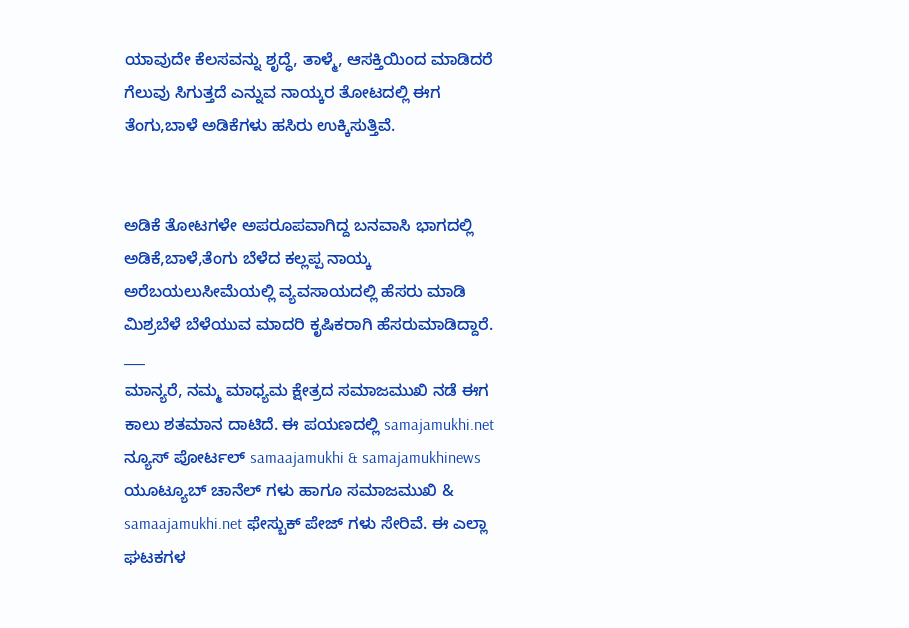ಯಾವುದೇ ಕೆಲಸವನ್ನು ಶೃದ್ಧೆ, ತಾಳ್ಮೆ, ಆಸಕ್ತಿಯಿಂದ ಮಾಡಿದರೆ ಗೆಲುವು ಸಿಗುತ್ತದೆ ಎನ್ನುವ ನಾಯ್ಕರ ತೋಟದಲ್ಲಿ ಈಗ ತೆಂಗು,ಬಾಳೆ ಅಡಿಕೆಗಳು ಹಸಿರು ಉಕ್ಕಿಸುತ್ತಿವೆ.


ಅಡಿಕೆ ತೋಟಗಳೇ ಅಪರೂಪವಾಗಿದ್ದ ಬನವಾಸಿ ಭಾಗದಲ್ಲಿ ಅಡಿಕೆ,ಬಾಳೆ,ತೆಂಗು ಬೆಳೆದ ಕಲ್ಲಪ್ಪ ನಾಯ್ಕ ಅರೆಬಯಲುಸೀಮೆಯಲ್ಲಿ ವ್ಯವಸಾಯದಲ್ಲಿ ಹೆಸರು ಮಾಡಿ ಮಿಶ್ರಬೆಳೆ ಬೆಳೆಯುವ ಮಾದರಿ ಕೃಷಿಕರಾಗಿ ಹೆಸರುಮಾಡಿದ್ದಾರೆ.
___
ಮಾನ್ಯರೆ, ನಮ್ಮ ಮಾಧ್ಯಮ ಕ್ಷೇತ್ರದ ಸಮಾಜಮುಖಿ ನಡೆ ಈಗ ಕಾಲು ಶತಮಾನ ದಾಟಿದೆ. ಈ ಪಯಣದಲ್ಲಿ samajamukhi.net ನ್ಯೂಸ್ ಪೋರ್ಟಲ್ samaajamukhi & samajamukhinews ಯೂಟ್ಯೂಬ್ ಚಾನೆಲ್ ಗಳು ಹಾಗೂ ಸಮಾಜಮುಖಿ & samaajamukhi.net ಫೇಸ್ಬುಕ್ ಪೇಜ್ ಗಳು ಸೇರಿವೆ. ಈ ಎಲ್ಲಾ ಘಟಕಗಳ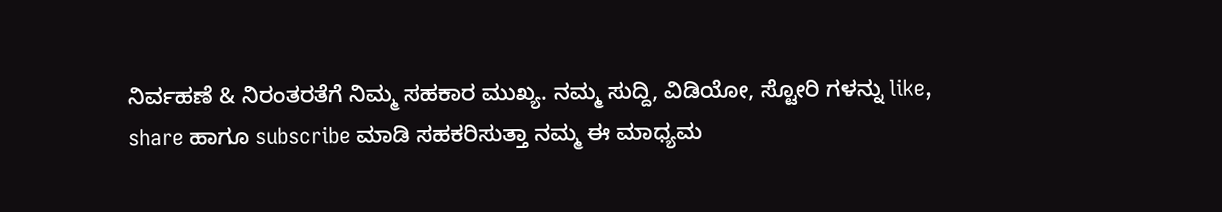ನಿರ್ವಹಣೆ & ನಿರಂತರತೆಗೆ ನಿಮ್ಮ ಸಹಕಾರ ಮುಖ್ಯ. ನಮ್ಮ ಸುದ್ದಿ, ವಿಡಿಯೋ, ಸ್ಟೋರಿ ಗಳನ್ನು like, share ಹಾಗೂ subscribe ಮಾಡಿ ಸಹಕರಿಸುತ್ತಾ ನಮ್ಮ ಈ ಮಾಧ್ಯಮ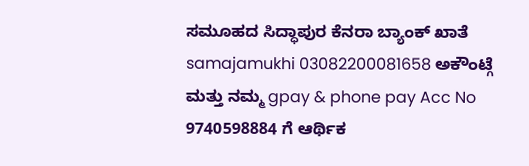ಸಮೂಹದ ಸಿದ್ಧಾಪುರ ಕೆನರಾ ಬ್ಯಾಂಕ್ ಖಾತೆ samajamukhi 03082200081658 ಅಕೌಂಟ್ಗೆ ಮತ್ತು ನಮ್ಮ gpay & phone pay Acc No 9740598884 ಗೆ ಆರ್ಥಿಕ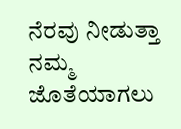ನೆರವು ನೀಡುತ್ತಾ ನಮ್ಮ ಜೊತೆಯಾಗಲು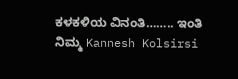ಕಳಕಳಿಯ ವಿನಂತಿ…….. ಇಂತಿ ನಿಮ್ಮ Kannesh Kolsirsi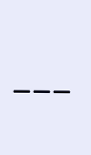___